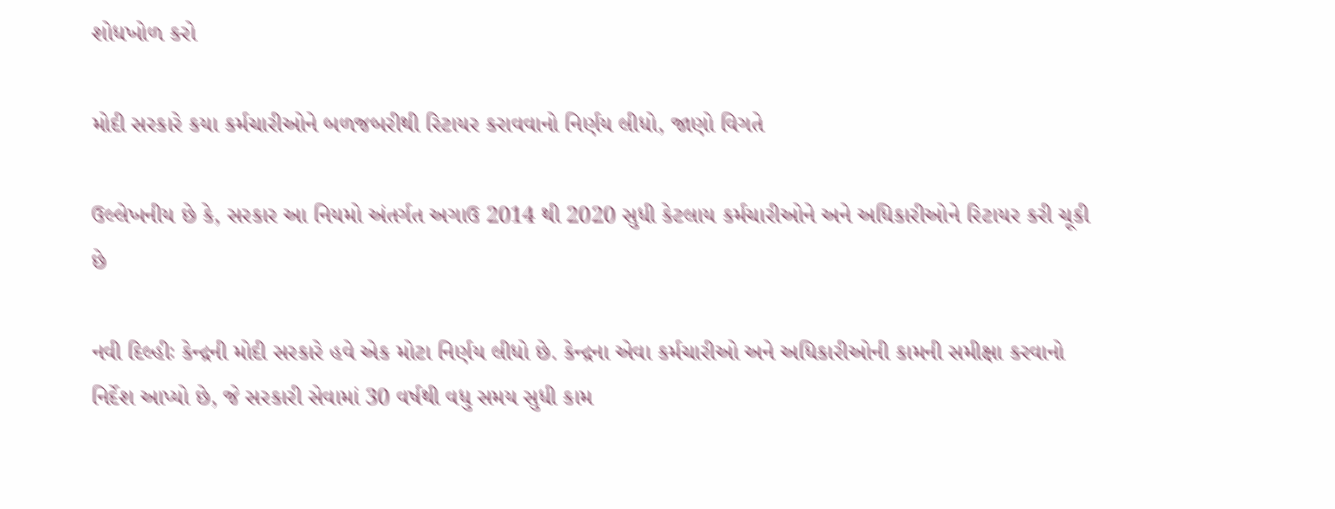શોધખોળ કરો

મોદી સરકારે કયા કર્મચારીઓને બળજબરીથી રિટાયર કરાવવાનો નિર્ણય લીધો, જાણો વિગતે

ઉલ્લેખનીય છે કે, સરકાર આ નિયમો અંતર્ગત અગાઉ 2014 થી 2020 સુધી કેટલાય કર્મચારીઓને અને અધિકારીઓને રિટાયર કરી ચૂકી છે

નવી દિલ્હીઃ કેન્દ્રની મોદી સરકારે હવે એક મોટા નિર્ણય લીધો છે. કેન્દ્રના એવા કર્મચારીઓ અને અધિકારીઓની કામની સમીક્ષા કરવાનો નિર્દેશ આપ્યો છે, જે સરકારી સેવામાં 30 વર્ષથી વધુ સમય સુધી કામ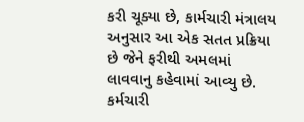કરી ચૂક્યા છે, કાર્મચારી મંત્રાલય અનુસાર આ એક સતત પ્રક્રિયા છે જેને ફરીથી અમલમાં લાવવાનુ કહેવામાં આવ્યુ છે. કર્મચારી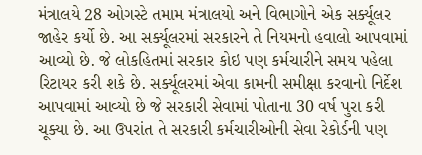મંત્રાલયે 28 ઓગસ્ટે તમામ મંત્રાલયો અને વિભાગોને એક સર્ક્યૂલર જાહેર કર્યો છે. આ સર્ક્યૂલરમાં સરકારને તે નિયમનો હવાલો આપવામાં આવ્યો છે. જે લોકહિતમાં સરકાર કોઇ પણ કર્મચારીને સમય પહેલા રિટાયર કરી શકે છે. સર્ક્યૂલરમાં એવા કામની સમીક્ષા કરવાનો નિર્દેશ આપવામાં આવ્યો છે જે સરકારી સેવામાં પોતાના 30 વર્ષ પુરા કરી ચૂક્યા છે. આ ઉપરાંત તે સરકારી કર્મચારીઓની સેવા રેકોર્ડની પણ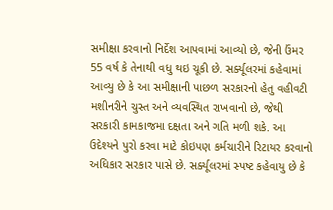સમીક્ષા કરવાનો નિર્દેશ આપવામાં આવ્યો છે, જેની ઉંમર 55 વર્ષ કે તેનાથી વધુ થઇ ચૂકી છે. સર્ક્યૂલરમાં કહેવામાં આવ્યુ છે કે આ સમીક્ષાની પાછળ સરકારનો હેતુ વહીવટી મશીનરીને ચુસ્ત અને વ્યવસ્થિત રાખવાનો છે, જેથી સરકારી કામકાજમા દક્ષતા અને ગતિ મળી શકે. આ ઉદેશ્યને પુરો કરવા માટે કોઇપણ કર્મચારીને રિટાયર કરવાનો અધિકાર સરકાર પાસે છે. સર્ક્યૂલરમાં સ્પષ્ટ કહેવાયુ છે કે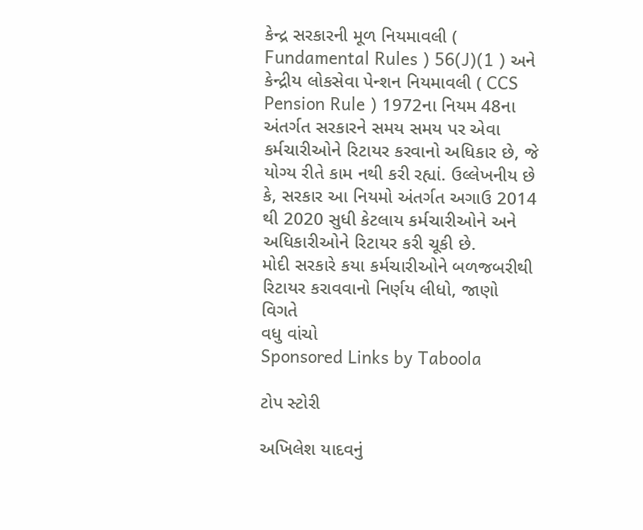કેન્દ્ર સરકારની મૂળ નિયમાવલી ( Fundamental Rules ) 56(J)(1 ) અને કેન્દ્રીય લોકસેવા પેન્શન નિયમાવલી ( CCS Pension Rule ) 1972ના નિયમ 48ના અંતર્ગત સરકારને સમય સમય પર એવા કર્મચારીઓને રિટાયર કરવાનો અધિકાર છે, જે યોગ્ય રીતે કામ નથી કરી રહ્યાં. ઉલ્લેખનીય છે કે, સરકાર આ નિયમો અંતર્ગત અગાઉ 2014 થી 2020 સુધી કેટલાય કર્મચારીઓને અને અધિકારીઓને રિટાયર કરી ચૂકી છે.
મોદી સરકારે કયા કર્મચારીઓને બળજબરીથી રિટાયર કરાવવાનો નિર્ણય લીધો, જાણો વિગતે
વધુ વાંચો
Sponsored Links by Taboola

ટોપ સ્ટોરી

અખિલેશ યાદવનું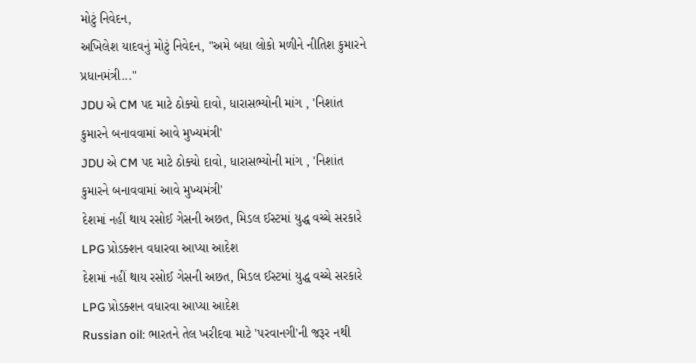મોટું નિવેદન,
અખિલેશ યાદવનું મોટું નિવેદન, "અમે બધા લોકો મળીને નીતિશ કુમારને પ્રધાનમંત્રી..."
JDU એ CM પદ માટે ઠોક્યો દાવો, ધારાસભ્યોની માંગ , 'નિશાંત કુમારને બનાવવામાં આવે મુખ્યમંત્રી'
JDU એ CM પદ માટે ઠોક્યો દાવો, ધારાસભ્યોની માંગ , 'નિશાંત કુમારને બનાવવામાં આવે મુખ્યમંત્રી'
દેશમાં નહીં થાય રસોઈ ગેસની અછત, મિડલ ઈસ્ટમાં યુદ્ધ વચ્ચે સરકારે LPG પ્રોડક્શન વધારવા આપ્યા આદેશ
દેશમાં નહીં થાય રસોઈ ગેસની અછત, મિડલ ઈસ્ટમાં યુદ્ધ વચ્ચે સરકારે LPG પ્રોડક્શન વધારવા આપ્યા આદેશ
Russian oil: ભારતને તેલ ખરીદવા માટે 'પરવાનગી'ની જરૂર નથી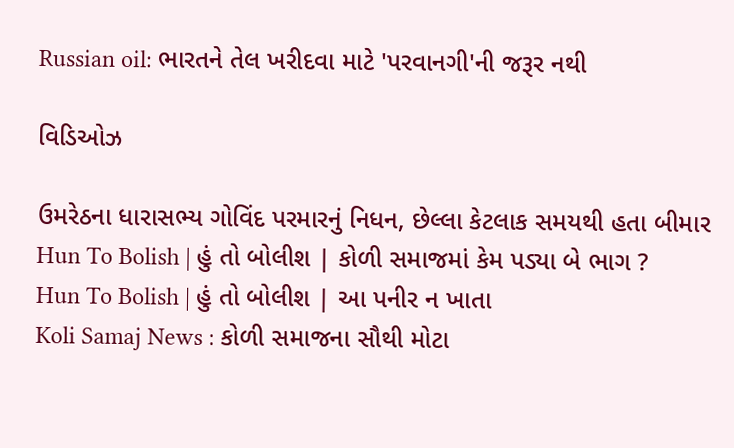Russian oil: ભારતને તેલ ખરીદવા માટે 'પરવાનગી'ની જરૂર નથી

વિડિઓઝ

ઉમરેઠના ધારાસભ્ય ગોવિંદ પરમારનું નિધન, છેલ્લા કેટલાક સમયથી હતા બીમાર
Hun To Bolish | હું તો બોલીશ | કોળી સમાજમાં કેમ પડ્યા બે ભાગ ?
Hun To Bolish | હું તો બોલીશ | આ પનીર ન ખાતા
Koli Samaj News : કોળી સમાજના સૌથી મોટા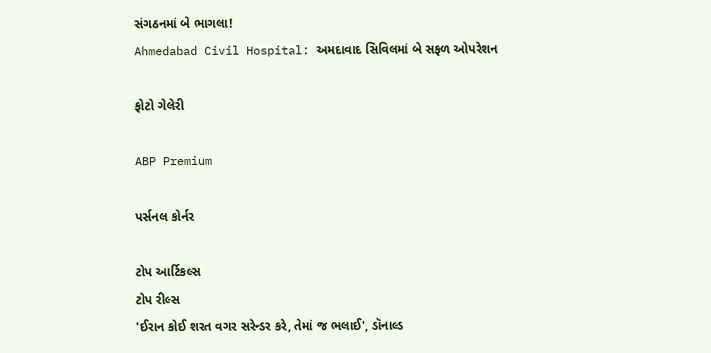સંગઠનમાં બે ભાગલા!
Ahmedabad Civil Hospital: અમદાવાદ સિવિલમાં બે સફળ ઓપરેશન

ફોટો ગેલેરી

ABP Premium

પર્સનલ કોર્નર

ટોપ આર્ટિકલ્સ
ટોપ રીલ્સ
'ઈરાન કોઈ શરત વગર સરેન્ડર કરે, તેમાં જ ભલાઈ', ડૉનાલ્ડ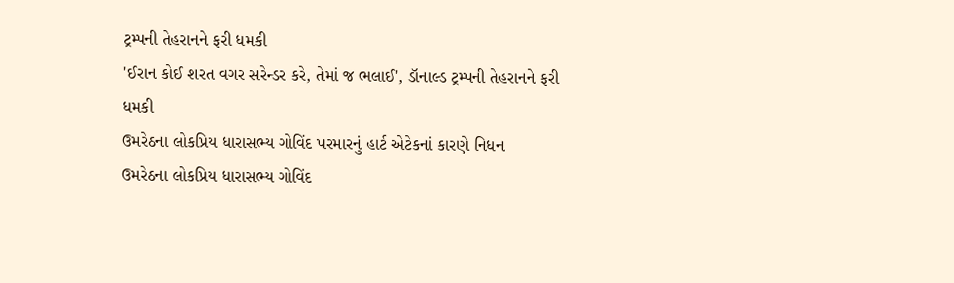ટ્રમ્પની તેહરાનને ફરી ધમકી
'ઈરાન કોઈ શરત વગર સરેન્ડર કરે, તેમાં જ ભલાઈ', ડૉનાલ્ડ ટ્રમ્પની તેહરાનને ફરી ધમકી
ઉમરેઠના લોકપ્રિય ધારાસભ્ય ગોવિંદ પરમારનું હાર્ટ એટેકનાં કારણે નિધન
ઉમરેઠના લોકપ્રિય ધારાસભ્ય ગોવિંદ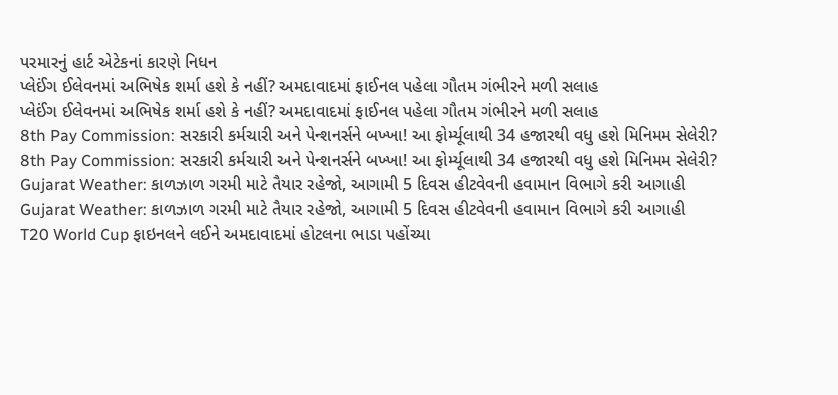પરમારનું હાર્ટ એટેકનાં કારણે નિધન
પ્લેઈંગ ઈલેવનમાં અભિષેક શર્મા હશે કે નહીં? અમદાવાદમાં ફાઈનલ પહેલા ગૌતમ ગંભીરને મળી સલાહ
પ્લેઈંગ ઈલેવનમાં અભિષેક શર્મા હશે કે નહીં? અમદાવાદમાં ફાઈનલ પહેલા ગૌતમ ગંભીરને મળી સલાહ
8th Pay Commission: સરકારી કર્મચારી અને પેન્શનર્સને બખ્ખા! આ ફોર્મ્યૂલાથી 34 હજારથી વધુ હશે મિનિમમ સેલેરી?
8th Pay Commission: સરકારી કર્મચારી અને પેન્શનર્સને બખ્ખા! આ ફોર્મ્યૂલાથી 34 હજારથી વધુ હશે મિનિમમ સેલેરી?
Gujarat Weather: કાળઝાળ ગરમી માટે તૈયાર રહેજો, આગામી 5 દિવસ હીટવેવની હવામાન વિભાગે કરી આગાહી
Gujarat Weather: કાળઝાળ ગરમી માટે તૈયાર રહેજો, આગામી 5 દિવસ હીટવેવની હવામાન વિભાગે કરી આગાહી
T20 World Cup ફાઇનલને લઈને અમદાવાદમાં હોટલના ભાડા પહોંચ્યા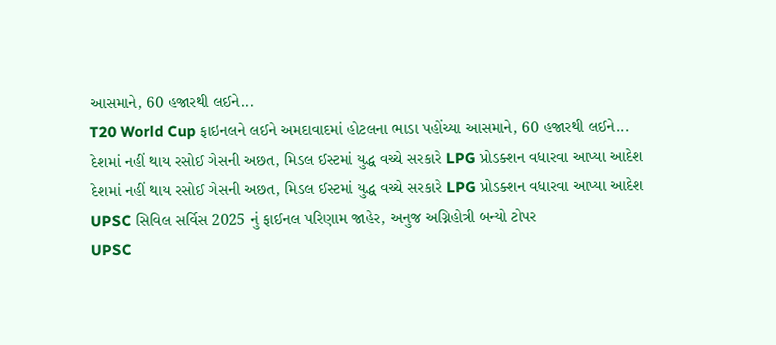આસમાને, 60 હજારથી લઈને...
T20 World Cup ફાઇનલને લઈને અમદાવાદમાં હોટલના ભાડા પહોંચ્યા આસમાને, 60 હજારથી લઈને...
દેશમાં નહીં થાય રસોઈ ગેસની અછત, મિડલ ઈસ્ટમાં યુદ્ધ વચ્ચે સરકારે LPG પ્રોડક્શન વધારવા આપ્યા આદેશ
દેશમાં નહીં થાય રસોઈ ગેસની અછત, મિડલ ઈસ્ટમાં યુદ્ધ વચ્ચે સરકારે LPG પ્રોડક્શન વધારવા આપ્યા આદેશ
UPSC સિવિલ સર્વિસ 2025 નું ફાઈનલ પરિણામ જાહેર, અનુજ અગ્નિહોત્રી બન્યો ટોપર
UPSC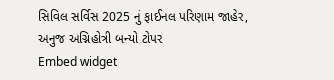સિવિલ સર્વિસ 2025 નું ફાઈનલ પરિણામ જાહેર, અનુજ અગ્નિહોત્રી બન્યો ટોપર
Embed widget